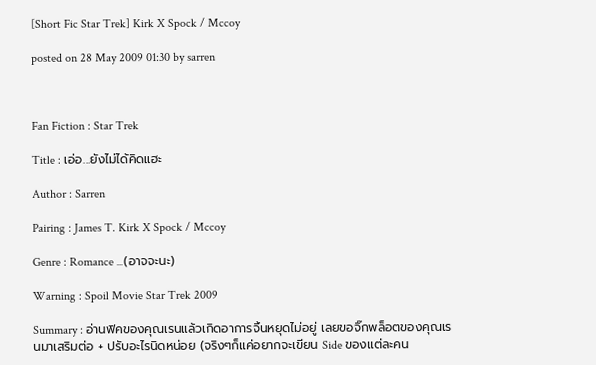[Short Fic Star Trek] Kirk X Spock / Mccoy

posted on 28 May 2009 01:30 by sarren



Fan Fiction : Star Trek

Title : เอ่อ...ยังไม่ได้คิดแฮะ

Author : Sarren

Pairing : James T. Kirk X Spock / Mccoy

Genre : Romance ...(อาจจะนะ)

Warning : Spoil Movie Star Trek 2009

Summary : อ่านฟิคของคุณเรนแล้วเกิดอาการจิ้นหยุดไม่อยู่ เลยขอจิ๊กพล็อตของคุณเรนมาเสริมต่อ + ปรับอะไรนิดหน่อย (จริงๆก็แค่อยากจะเขียน Side ของแต่ละคน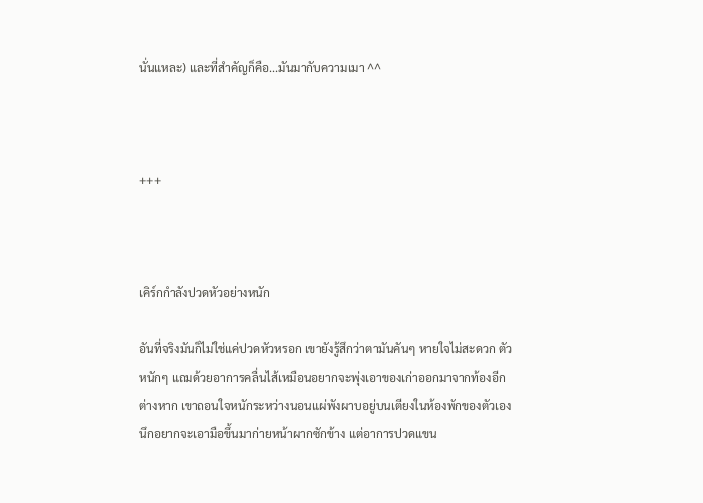นั่นแหละ) และที่สำคัญก็คือ...มันมากับความเมา ^^



+++



เคิร์กกำลังปวดหัวอย่างหนัก

อันที่จริงมันก็ไม่ใช่แค่ปวดหัวหรอก เขายังรู้สึกว่าตามันคันๆ หายใจไม่สะดวก ตัวหนักๆ แถมด้วยอาการคลื่นไส้เหมือนอยากจะพุ่งเอาของเก่าออกมาจากท้องอีกต่างหาก เขาถอนใจหนักระหว่างนอนแผ่พังผาบอยู่บนเตียงในห้องพักของตัวเอง นึกอยากจะเอามือขึ้นมาก่ายหน้าผากซักข้าง แต่อาการปวดแขน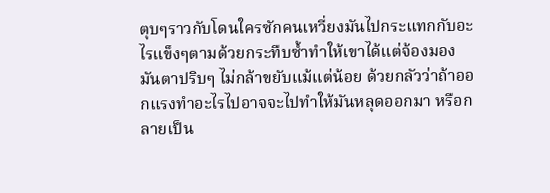ตุบๆราวกับโดนใครซักคนเหวี่ยงมันไปกระแทกกับอะไรแข็งๆตามด้วยกระทืบซ้ำทำให้เขาได้แต่จ้องมองมันตาปริบๆ ไม่กล้าขยับแม้แต่น้อย ด้วยกลัวว่าถ้าออกแรงทำอะไรไปอาจจะไปทำให้มันหลุดออกมา หรือกลายเป็น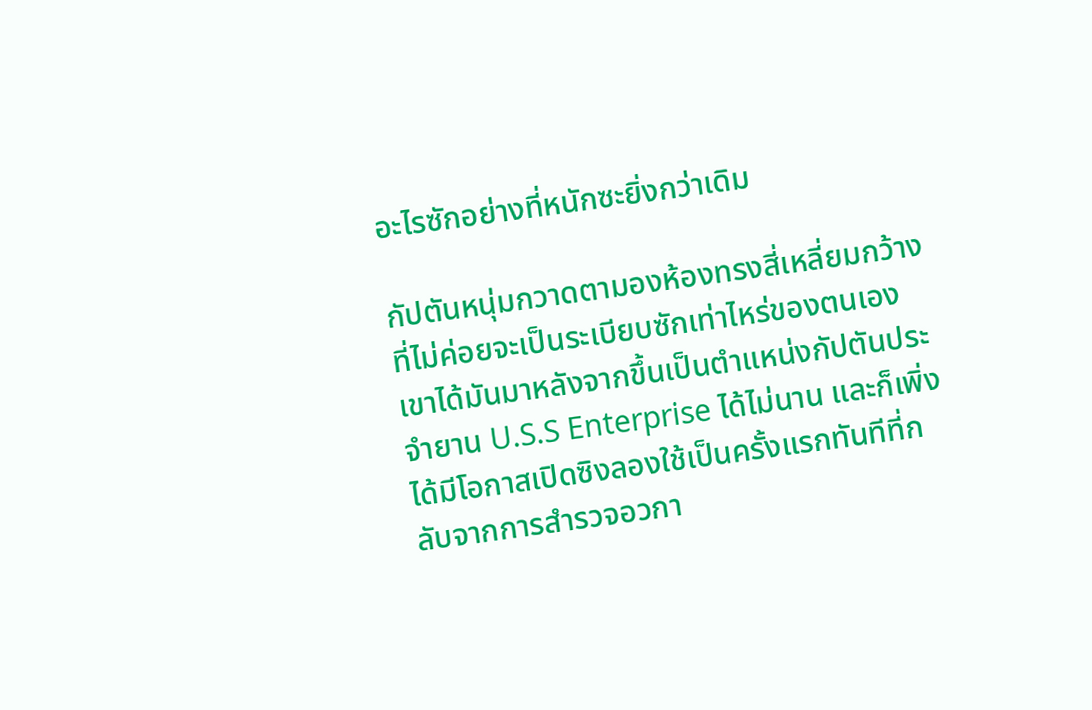อะไรซักอย่างที่หนักซะยิ่งกว่าเดิม

กัปตันหนุ่มกวาดตามองห้องทรงสี่เหลี่ยมกว้างที่ไม่ค่อยจะเป็นระเบียบซักเท่าไหร่ของตนเอง เขาได้มันมาหลังจากขึ้นเป็นตำแหน่งกัปตันประจำยาน U.S.S Enterprise ได้ไม่นาน และก็เพิ่งได้มีโอกาสเปิดซิงลองใช้เป็นครั้งแรกทันทีที่กลับจากการสำรวจอวกา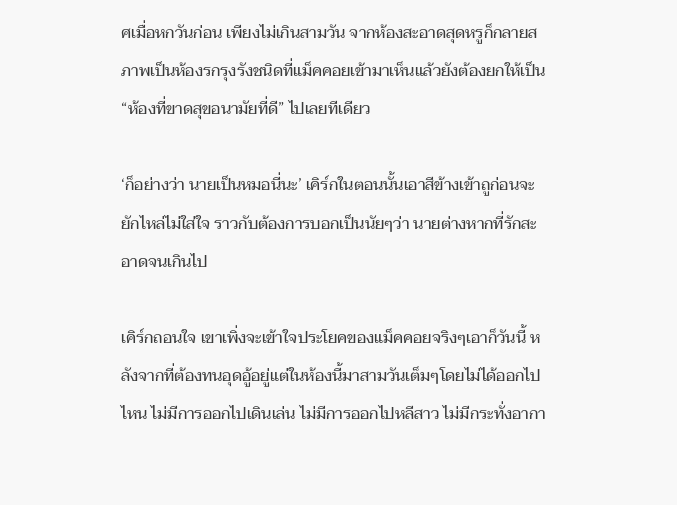ศเมื่อหกวันก่อน เพียงไม่เกินสามวัน จากห้องสะอาดสุดหรูก็กลายสภาพเป็นห้องรกรุงรังชนิดที่แม็คคอยเข้ามาเห็นแล้วยังต้องยกให้เป็น “ห้องที่ขาดสุขอนามัยที่ดี” ไปเลยทีเดียว

‘ก็อย่างว่า นายเป็นหมอนี่นะ’ เคิร์กในตอนนั้นเอาสีข้างเข้าถูก่อนจะยักไหล่ไม่ใส่ใจ ราวกับต้องการบอกเป็นนัยๆว่า นายต่างหากที่รักสะอาดจนเกินไป

เคิร์กถอนใจ เขาเพิ่งจะเข้าใจประโยคของแม็คคอยจริงๆเอาก็วันนี้ หลังจากที่ต้องทนอุดอู้อยู่แต่ในห้องนี้มาสามวันเต็มๆโดยไม่ได้ออกไปไหน ไม่มีการออกไปเดินเล่น ไม่มีการออกไปหลีสาว ไม่มีกระทั่งอากา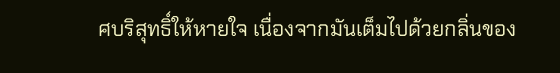ศบริสุทธิ์ให้หายใจ เนื่องจากมันเต็มไปด้วยกลิ่นของ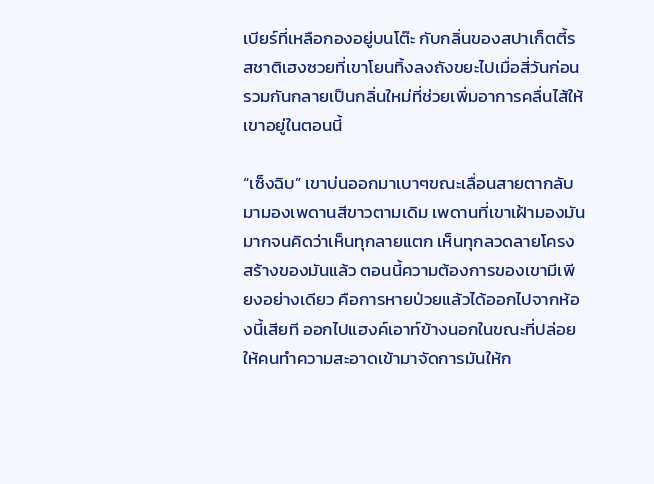เบียร์ที่เหลือกองอยู่บนโต๊ะ กับกลิ่นของสปาเก็ตตี้รสชาติเฮงซวยที่เขาโยนทิ้งลงถังขยะไปเมื่อสี่วันก่อน รวมกันกลายเป็นกลิ่นใหม่ที่ช่วยเพิ่มอาการคลื่นไส้ให้เขาอยู่ในตอนนี้

“เซ็งฉิบ” เขาบ่นออกมาเบาๆขณะเลื่อนสายตากลับมามองเพดานสีขาวตามเดิม เพดานที่เขาเฝ้ามองมันมากจนคิดว่าเห็นทุกลายแตก เห็นทุกลวดลายโครงสร้างของมันแล้ว ตอนนี้ความต้องการของเขามีเพียงอย่างเดียว คือการหายป่วยแล้วได้ออกไปจากห้องนี้เสียที ออกไปแฮงค์เอาท์ข้างนอกในขณะที่ปล่อยให้คนทำความสะอาดเข้ามาจัดการมันให้ก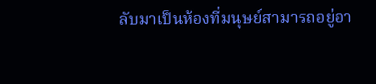ลับมาเป็นห้องที่มนุษย์สามารถอยู่อา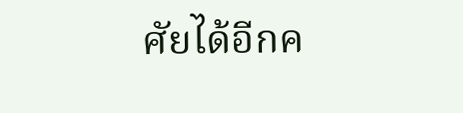ศัยได้อีกค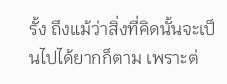รั้ง ถึงแม้ว่าสิ่งที่คิดนั้นจะเป็นไปได้ยากก็ตาม เพราะต่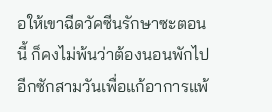อให้เขาฉีดวัคซีนรักษาซะตอนนี้ ก็คงไม่พ้นว่าต้องนอนพักไปอีกซักสามวันเพื่อแก้อาการแพ้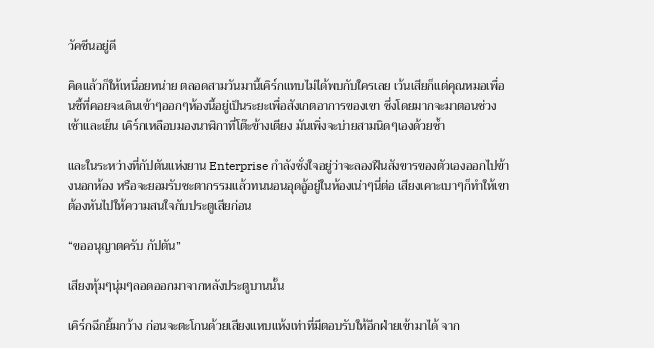วัคซีนอยู่ดี

คิดแล้วก็ให้เหนื่อยหน่าย ตลอดสามวันมานี้เคิร์กแทบไม่ได้พบกับใครเลย เว้นเสียก็แต่คุณหมอเพื่อนซี้ที่คอยจะเดินเข้าๆออกๆห้องนี้อยู่เป็นระยะเพื่อสังเกตอาการของเขา ซึ่งโดยมากจะมาตอนช่วงเช้าและเย็น เคิร์กเหลือบมองนาฬิกาที่โต๊ะข้างเตียง มันเพิ่งจะบ่ายสามนิดๆเองด้วยซ้ำ

และในระหว่างที่กัปตันแห่งยาน Enterprise กำลังชั่งใจอยู่ว่าจะลองฝืนสังขารของตัวเองออกไปข้างนอกห้อง หรือจะยอมรับชะตากรรมแล้วทนนอนอุดอู้อยู่ในห้องเน่าๆนี่ต่อ เสียงเคาะเบาๆก็ทำให้เขาต้องหันไปให้ความสนใจกับประตูเสียก่อน

“ขออนุญาตครับ กัปตัน”

เสียงทุ้มๆนุ่มๆลอดออกมาจากหลังประตูบานนั้น

เคิร์กฉีกยิ้มกว้าง ก่อนจะตะโกนด้วยเสียงแหบแห้งเท่าที่มีตอบรับให้อีกฝ่ายเข้ามาได้ จาก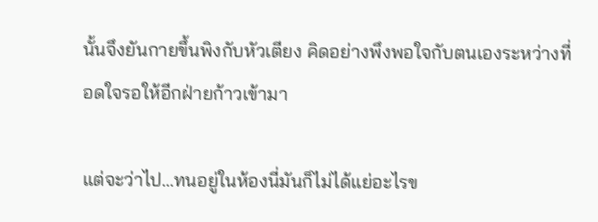นั้นจึงยันกายขึ้นพิงกับหัวเตียง คิดอย่างพึงพอใจกับตนเองระหว่างที่อดใจรอให้อีกฝ่ายก้าวเข้ามา

แต่จะว่าไป...ทนอยู่ในห้องนี่มันก็ไม่ได้แย่อะไรข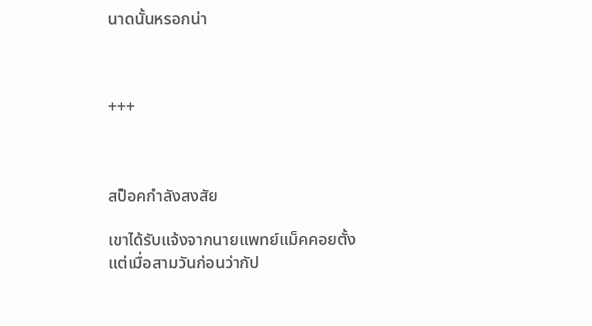นาดนั้นหรอกน่า



+++



สป็อคกำลังสงสัย

เขาได้รับแจ้งจากนายแพทย์แม็คคอยตั้งแต่เมื่อสามวันก่อนว่ากัป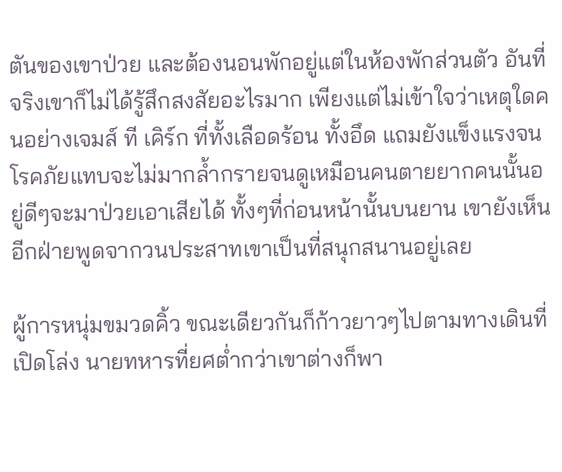ตันของเขาป่วย และต้องนอนพักอยู่แต่ในห้องพักส่วนตัว อันที่จริงเขาก็ไม่ได้รู้สึกสงสัยอะไรมาก เพียงแต่ไม่เข้าใจว่าเหตุใดคนอย่างเจมส์ ที เคิร์ก ที่ทั้งเลือดร้อน ทั้งอึด แถมยังแข็งแรงจนโรคภัยแทบจะไม่มากล้ำกรายจนดูเหมือนคนตายยากคนนั้นอยู่ดีๆจะมาป่วยเอาเสียได้ ทั้งๆที่ก่อนหน้านั้นบนยาน เขายังเห็นอีกฝ่ายพูดจากวนประสาทเขาเป็นที่สนุกสนานอยู่เลย

ผู้การหนุ่มขมวดคิ้ว ขณะเดียวกันก็ก้าวยาวๆไปตามทางเดินที่เปิดโล่ง นายทหารที่ยศต่ำกว่าเขาต่างก็พา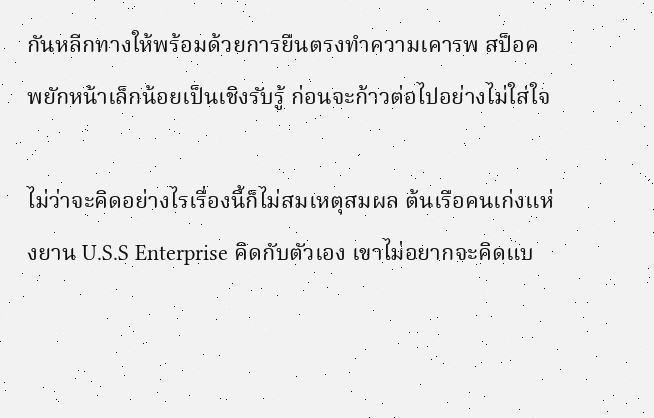กันหลีกทางให้พร้อมด้วยการยืนตรงทำความเคารพ สป็อคพยักหน้าเล็กน้อยเป็นเชิงรับรู้ ก่อนจะก้าวต่อไปอย่างไม่ใส่ใจ

ไม่ว่าจะคิดอย่างไรเรื่องนี้ก็ไม่สมเหตุสมผล ต้นเรือคนเก่งแห่งยาน U.S.S Enterprise คิดกับตัวเอง เขาไม่อยากจะคิดแบ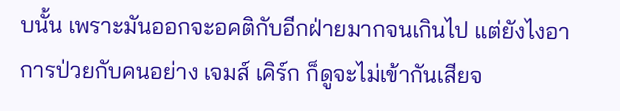บนั้น เพราะมันออกจะอคติกับอีกฝ่ายมากจนเกินไป แต่ยังไงอาการป่วยกับคนอย่าง เจมส์ เคิร์ก ก็ดูจะไม่เข้ากันเสียจ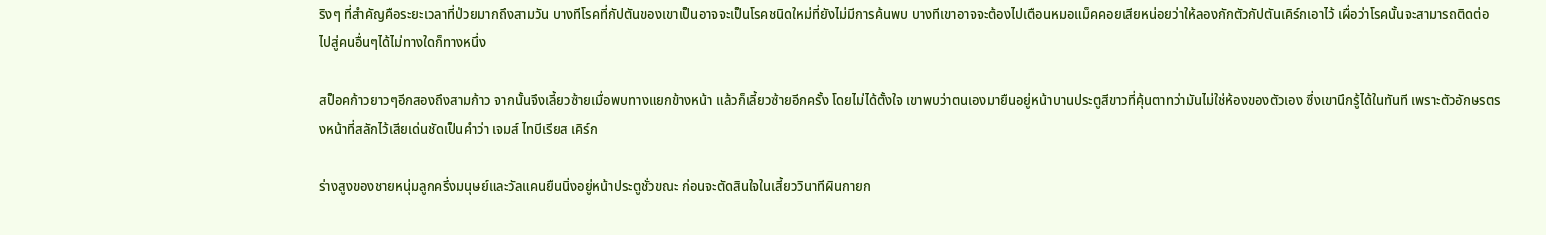ริงๆ ที่สำคัญคือระยะเวลาที่ป่วยมากถึงสามวัน บางทีโรคที่กัปตันของเขาเป็นอาจจะเป็นโรคชนิดใหม่ที่ยังไม่มีการค้นพบ บางทีเขาอาจจะต้องไปเตือนหมอแม็คคอยเสียหน่อยว่าให้ลองกักตัวกัปตันเคิร์กเอาไว้ เผื่อว่าโรคนั้นจะสามารถติดต่อไปสู่คนอื่นๆได้ไม่ทางใดก็ทางหนึ่ง

สป็อคก้าวยาวๆอีกสองถึงสามก้าว จากนั้นจึงเลี้ยวซ้ายเมื่อพบทางแยกข้างหน้า แล้วก็เลี้ยวซ้ายอีกครั้ง โดยไม่ได้ตั้งใจ เขาพบว่าตนเองมายืนอยู่หน้าบานประตูสีขาวที่คุ้นตาทว่ามันไม่ใช่ห้องของตัวเอง ซึ่งเขานึกรู้ได้ในทันที เพราะตัวอักษรตรงหน้าที่สลักไว้เสียเด่นชัดเป็นคำว่า เจมส์ ไทบีเรียส เคิร์ก

ร่างสูงของชายหนุ่มลูกครึ่งมนุษย์และวัลแคนยืนนิ่งอยู่หน้าประตูชั่วขณะ ก่อนจะตัดสินใจในเสี้ยววินาทีผินกายก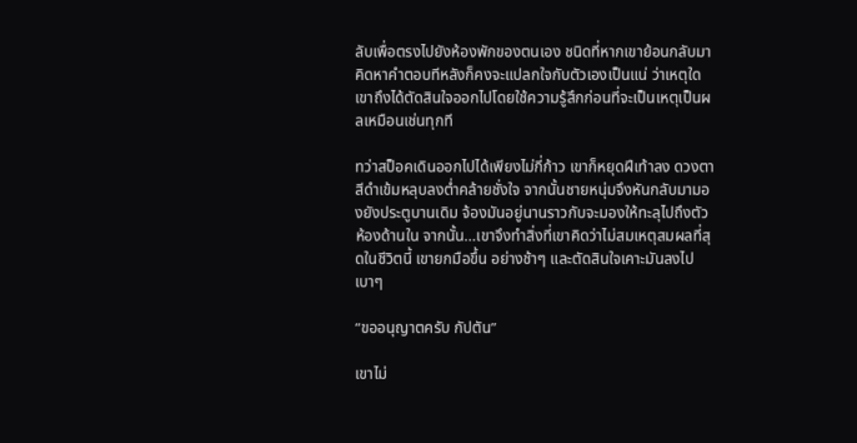ลับเพื่อตรงไปยังห้องพักของตนเอง ชนิดที่หากเขาย้อนกลับมาคิดหาคำตอบทีหลังก็คงจะแปลกใจกับตัวเองเป็นแน่ ว่าเหตุใดเขาถึงได้ตัดสินใจออกไปโดยใช้ความรู้สึกก่อนที่จะเป็นเหตุเป็นผลเหมือนเช่นทุกที

ทว่าสป็อคเดินออกไปได้เพียงไม่กี่ก้าว เขาก็หยุดฝีเท้าลง ดวงตาสีดำเข้มหลุบลงต่ำคล้ายชั่งใจ จากนั้นชายหนุ่มจึงหันกลับมามองยังประตูบานเดิม จ้องมันอยู่นานราวกับจะมองให้ทะลุไปถึงตัวห้องด้านใน จากนั้น...เขาจึงทำสิ่งที่เขาคิดว่าไม่สมเหตุสมผลที่สุดในชีวิตนี้ เขายกมือขึ้น อย่างช้าๆ และตัดสินใจเคาะมันลงไปเบาๆ

“ขออนุญาตครับ กัปตัน”

เขาไม่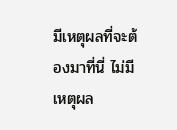มีเหตุผลที่จะต้องมาที่นี่ ไม่มีเหตุผล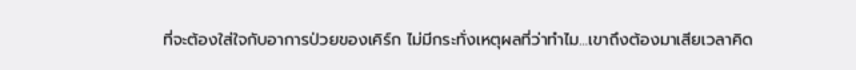ที่จะต้องใส่ใจกับอาการป่วยของเคิร์ก ไม่มีกระทั่งเหตุผลที่ว่าทำไม...เขาถึงต้องมาเสียเวลาคิด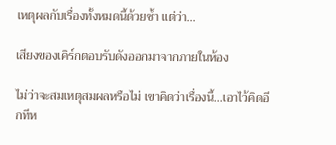เหตุผลกับเรื่องทั้งหมดนี้ด้วยซ้ำ แต่ว่า...

เสียงของเคิร์กตอบรับดังออกมาจากภายในห้อง

ไม่ว่าจะสมเหตุสมผลหรือไม่ เขาคิดว่าเรื่องนี้...เอาไว้คิดอีกทีห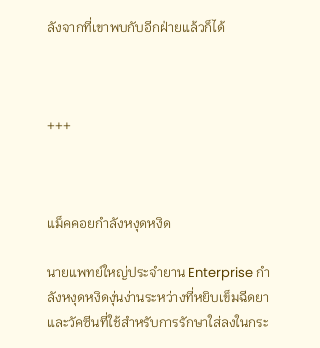ลังจากที่เขาพบกับอีกฝ่ายแล้วก็ได้



+++



แม็คคอยกำลังหงุดหงิด

นายแพทย์ใหญ่ประจำยาน Enterprise กำลังหงุดหงิดงุ่นง่านระหว่างที่หยิบเข็มฉีดยาและวัคซีนที่ใช้สำหรับการรักษาใส่ลงในกระ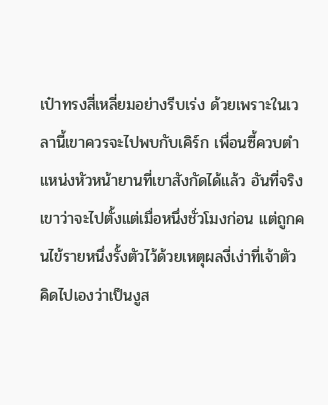เป๋าทรงสี่เหลี่ยมอย่างรีบเร่ง ด้วยเพราะในเวลานี้เขาควรจะไปพบกับเคิร์ก เพื่อนซี้ควบตำแหน่งหัวหน้ายานที่เขาสังกัดได้แล้ว อันที่จริง เขาว่าจะไปตั้งแต่เมื่อหนึ่งชั่วโมงก่อน แต่ถูกคนไข้รายหนึ่งรั้งตัวไว้ด้วยเหตุผลงี่เง่าที่เจ้าตัวคิดไปเองว่าเป็นงูส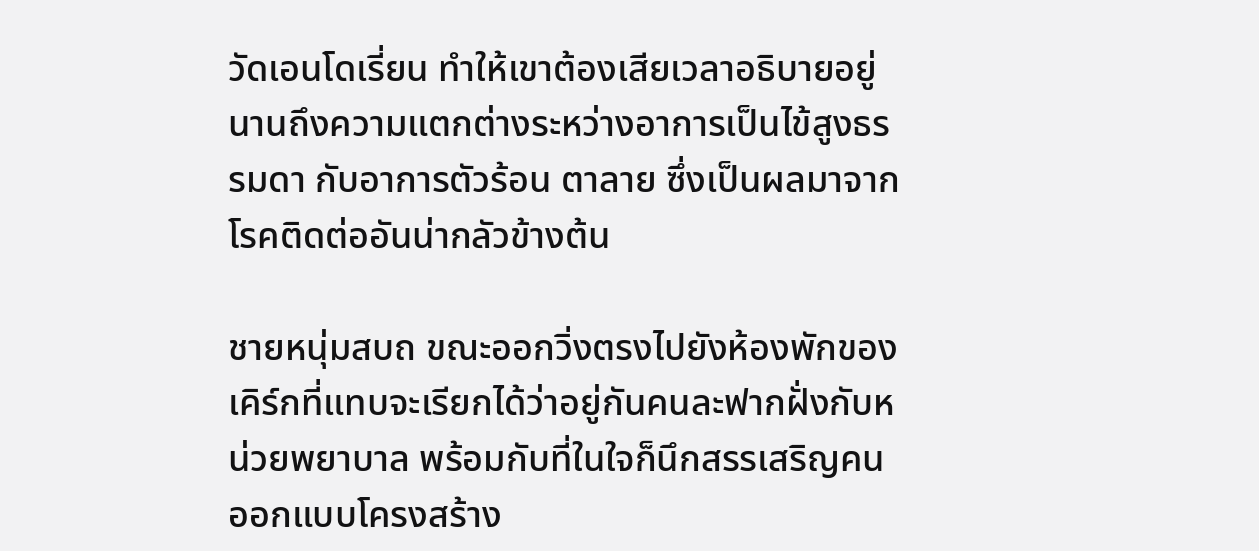วัดเอนโดเรี่ยน ทำให้เขาต้องเสียเวลาอธิบายอยู่นานถึงความแตกต่างระหว่างอาการเป็นไข้สูงธรรมดา กับอาการตัวร้อน ตาลาย ซึ่งเป็นผลมาจากโรคติดต่ออันน่ากลัวข้างต้น

ชายหนุ่มสบถ ขณะออกวิ่งตรงไปยังห้องพักของเคิร์กที่แทบจะเรียกได้ว่าอยู่กันคนละฟากฝั่งกับหน่วยพยาบาล พร้อมกับที่ในใจก็นึกสรรเสริญคนออกแบบโครงสร้าง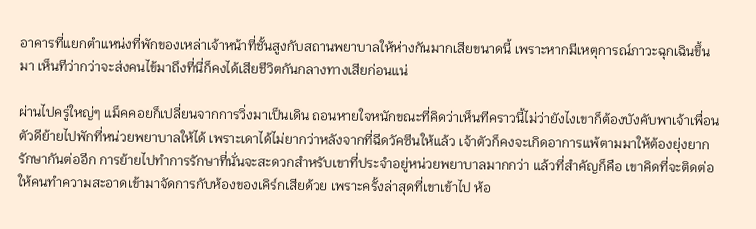อาคารที่แยกตำแหน่งที่พักของเหล่าเจ้าหน้าที่ชั้นสูงกับสถานพยาบาลให้ห่างกันมากเสียขนาดนี้ เพราะหากมีเหตุการณ์ภาวะฉุกเฉินขึ้นมา เห็นทีว่ากว่าจะส่งคนไข้มาถึงที่นี่ก็คงได้เสียชีวิตกันกลางทางเสียก่อนแน่

ผ่านไปครู่ใหญ่ๆ แม็คคอยก็เปลี่ยนจากการวิ่งมาเป็นเดิน ถอนหายใจหนักขณะที่คิดว่าเห็นทีคราวนี้ไม่ว่ายังไงเขาก็ต้องบังคับพาเจ้าเพื่อนตัวดีย้ายไปพักที่หน่วยพยาบาลให้ได้ เพราะเดาได้ไม่ยากว่าหลังจากที่ฉีดวัคซีนให้แล้ว เจ้าตัวก็คงจะเกิดอาการแพ้ตามมาให้ต้องยุ่งยากรักษากันต่ออีก การย้ายไปทำการรักษาที่นั่นจะสะดวกสำหรับเขาที่ประจำอยู่หน่วยพยาบาลมากกว่า แล้วที่สำคัญก็คือ เขาคิดที่จะติดต่อให้คนทำความสะอาดเข้ามาจัดการกับห้องของเคิร์กเสียด้วย เพราะครั้งล่าสุดที่เขาเข้าไป ห้อ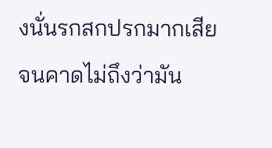งนั่นรกสกปรกมากเสียจนคาดไม่ถึงว่ามัน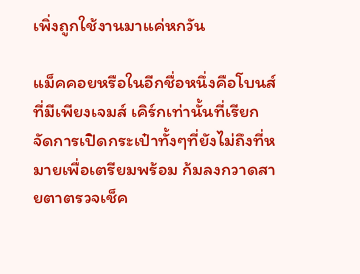เพิ่งถูกใช้งานมาแค่หกวัน

แม็คคอยหรือในอีกชื่อหนึ่งคือโบนส์ ที่มีเพียงเจมส์ เคิร์กเท่านั้นที่เรียก จัดการเปิดกระเป๋าทั้งๆที่ยังไม่ถึงที่หมายเพื่อเตรียมพร้อม ก้มลงกวาดสายตาตรวจเช็ค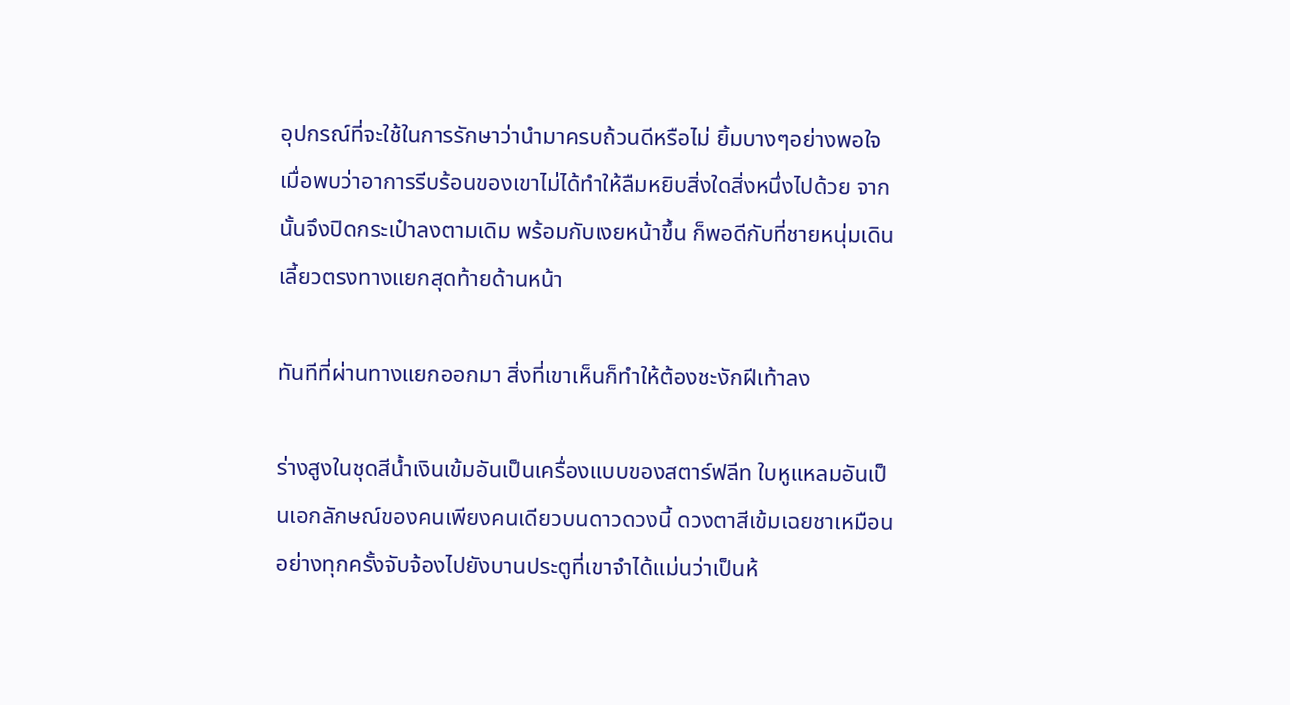อุปกรณ์ที่จะใช้ในการรักษาว่านำมาครบถ้วนดีหรือไม่ ยิ้มบางๆอย่างพอใจเมื่อพบว่าอาการรีบร้อนของเขาไม่ได้ทำให้ลืมหยิบสิ่งใดสิ่งหนึ่งไปด้วย จากนั้นจึงปิดกระเป๋าลงตามเดิม พร้อมกับเงยหน้าขึ้น ก็พอดีกับที่ชายหนุ่มเดินเลี้ยวตรงทางแยกสุดท้ายด้านหน้า

ทันทีที่ผ่านทางแยกออกมา สิ่งที่เขาเห็นก็ทำให้ต้องชะงักฝีเท้าลง

ร่างสูงในชุดสีน้ำเงินเข้มอันเป็นเครื่องแบบของสตาร์ฟลีท ใบหูแหลมอันเป็นเอกลักษณ์ของคนเพียงคนเดียวบนดาวดวงนี้ ดวงตาสีเข้มเฉยชาเหมือนอย่างทุกครั้งจับจ้องไปยังบานประตูที่เขาจำได้แม่นว่าเป็นห้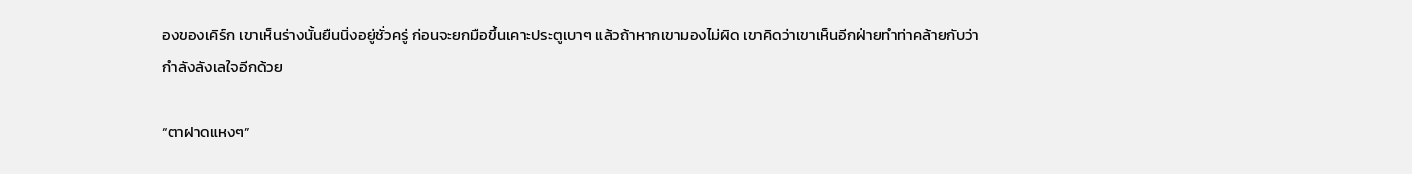องของเคิร์ก เขาเห็นร่างนั้นยืนนิ่งอยู่ชั่วครู่ ก่อนจะยกมือขึ้นเคาะประตูเบาๆ แล้วถ้าหากเขามองไม่ผิด เขาคิดว่าเขาเห็นอีกฝ่ายทำท่าคล้ายกับว่ากำลังลังเลใจอีกด้วย

“ตาฝาดแหงๆ”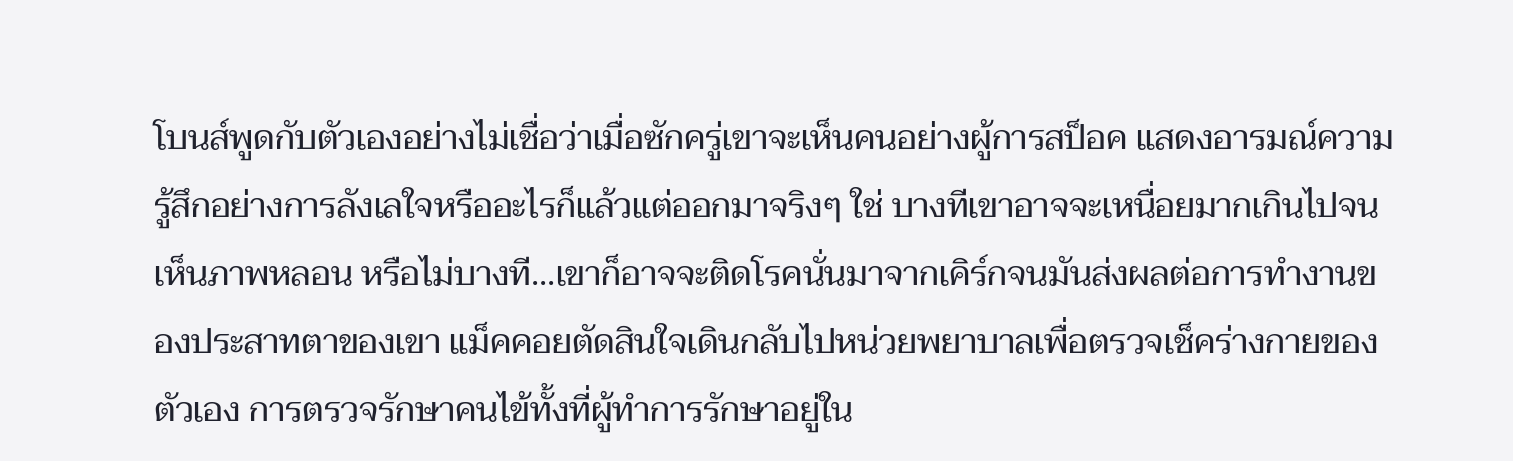โบนส์พูดกับตัวเองอย่างไม่เชื่อว่าเมื่อซักครู่เขาจะเห็นคนอย่างผู้การสป็อค แสดงอารมณ์ความรู้สึกอย่างการลังเลใจหรืออะไรก็แล้วแต่ออกมาจริงๆ ใช่ บางทีเขาอาจจะเหนื่อยมากเกินไปจนเห็นภาพหลอน หรือไม่บางที...เขาก็อาจจะติดโรคนั่นมาจากเคิร์กจนมันส่งผลต่อการทำงานของประสาทตาของเขา แม็คคอยตัดสินใจเดินกลับไปหน่วยพยาบาลเพื่อตรวจเช็คร่างกายของตัวเอง การตรวจรักษาคนไข้ทั้งที่ผู้ทำการรักษาอยู่ใน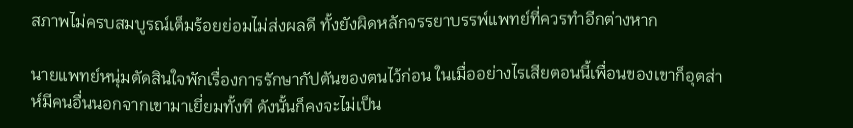สภาพไม่ครบสมบูรณ์เต็มร้อยย่อมไม่ส่งผลดี ทั้งยังผิดหลักจรรยาบรรพ์แพทย์ที่ควรทำอีกต่างหาก

นายแพทย์หนุ่มตัดสินใจพักเรื่องการรักษากัปตันของตนไว้ก่อน ในเมื่ออย่างไรเสียตอนนี้เพื่อนของเขาก็อุตส่าห์มีคนอื่นนอกจากเขามาเยี่ยมทั้งที ดังนั้นก็คงจะไม่เป็น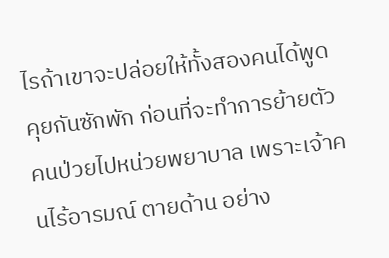ไรถ้าเขาจะปล่อยให้ทั้งสองคนได้พูดคุยกันซักพัก ก่อนที่จะทำการย้ายตัวคนป่วยไปหน่วยพยาบาล เพราะเจ้าคนไร้อารมณ์ ตายด้าน อย่าง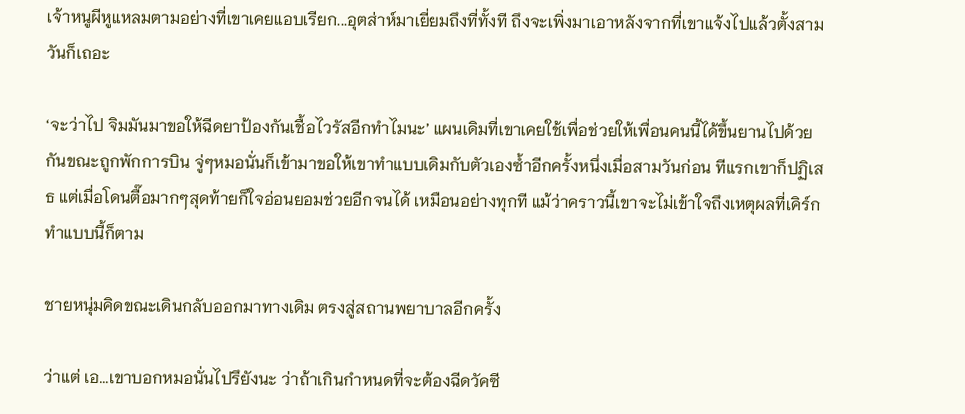เจ้าหนูผีหูแหลมตามอย่างที่เขาเคยแอบเรียก...อุตส่าห์มาเยี่ยมถึงที่ทั้งที ถึงจะเพิ่งมาเอาหลังจากที่เขาแจ้งไปแล้วตั้งสามวันก็เถอะ

‘จะว่าไป จิมมันมาขอให้ฉีดยาป้องกันเชื้อไวรัสอีกทำไมนะ’ แผนเดิมที่เขาเคยใช้เพื่อช่วยให้เพื่อนคนนี้ได้ขึ้นยานไปด้วยกันขณะถูกพักการบิน จู่ๆหมอนั่นก็เข้ามาขอให้เขาทำแบบเดิมกับตัวเองซ้ำอีกครั้งหนึ่งเมื่อสามวันก่อน ทีแรกเขาก็ปฏิเสธ แต่เมื่อโดนตื๊อมากๆสุดท้ายก็ใจอ่อนยอมช่วยอีกจนได้ เหมือนอย่างทุกที แม้ว่าคราวนี้เขาจะไม่เข้าใจถึงเหตุผลที่เคิร์กทำแบบนี้ก็ตาม

ชายหนุ่มคิดขณะเดินกลับออกมาทางเดิม ตรงสู่สถานพยาบาลอีกครั้ง

ว่าแต่ เอ...เขาบอกหมอนั่นไปรึยังนะ ว่าถ้าเกินกำหนดที่จะต้องฉีดวัคซี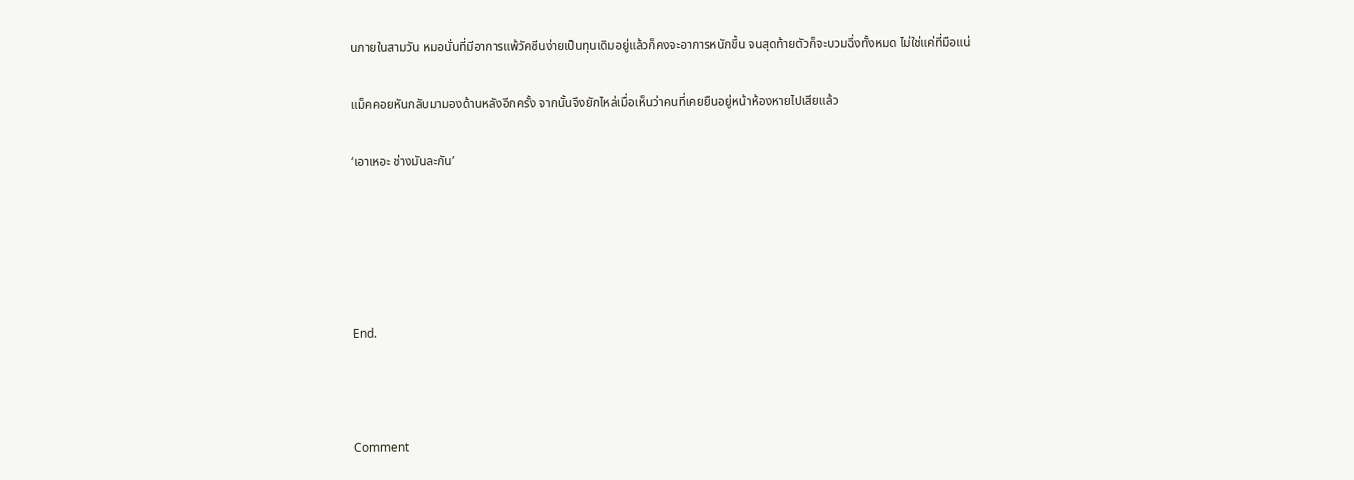นภายในสามวัน หมอนั่นที่มีอาการแพ้วัคซีนง่ายเป็นทุนเดิมอยู่แล้วก็คงจะอาการหนักขึ้น จนสุดท้ายตัวก็จะบวมฉึ่งทั้งหมด ไม่ใช่แค่ที่มือแน่

แม็คคอยหันกลับมามองด้านหลังอีกครั้ง จากนั้นจึงยักไหล่เมื่อเห็นว่าคนที่เคยยืนอยู่หน้าห้องหายไปเสียแล้ว

‘เอาเหอะ ช่างมันละกัน’





End.



Comment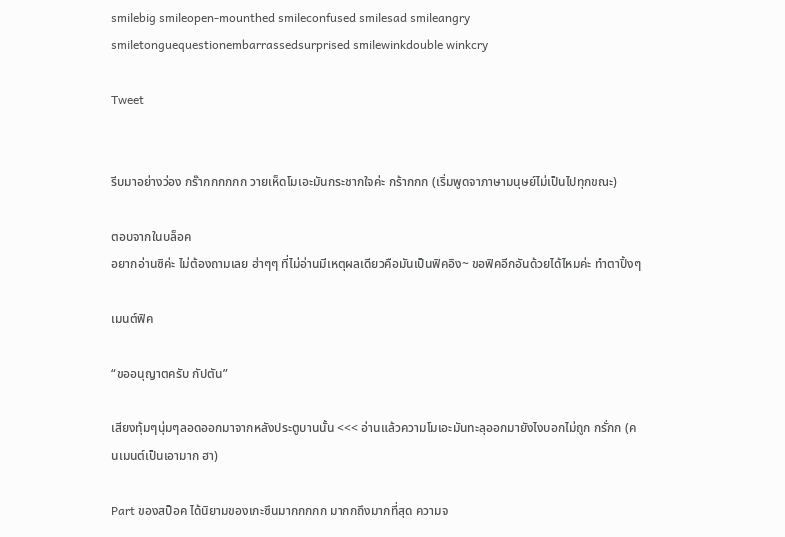smilebig smileopen-mounthed smileconfused smilesad smileangry smiletonguequestionembarrassedsurprised smilewinkdouble winkcry

Tweet


รีบมาอย่างว่อง กร๊ากกกกกก วายเห็ดโมเอะมันกระชากใจค่ะ กร้ากกก (เริ่มพูดจาภาษามนุษย์ไม่เป็นไปทุกขณะ)

ตอบจากในบล็อค
อยากอ่านซิค่ะ ไม่ต้องถามเลย ฮ่าๆๆ ที่ไม่อ่านมีเหตุผลเดียวคือมันเป็นฟิคอิง~ ขอฟิคอีกอันด้วยได้ไหมค่ะ ทำตาปิ้งๆ

เมนต์ฟิค

“ขออนุญาตครับ กัปตัน”

เสียงทุ้มๆนุ่มๆลอดออกมาจากหลังประตูบานนั้น <<< อ่านแล้วความโมเอะมันทะลุออกมายังไงบอกไม่ถูก กรั่กก (คนเมนต์เป็นเอามาก ฮา)

Part ของสป็อค ได้นิยามของเกะซึนมากกกกก มากกถึงมากที่สุด ความจ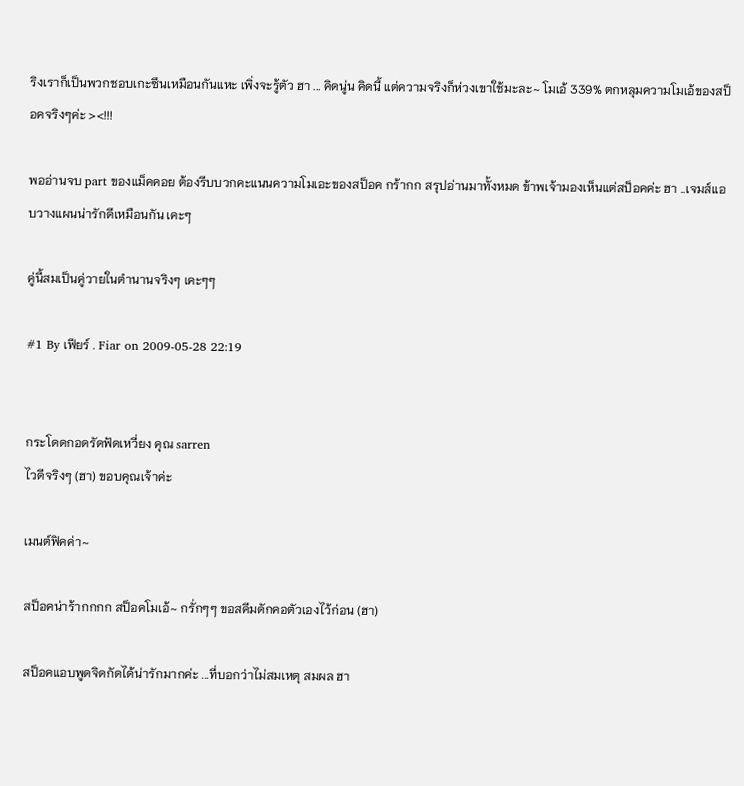ริงเราก็เป็นพวกชอบเกะซึนเหมือนกันแหะ เพิ่งจะรู้ตัว ฮา ... คิดนู่น คิดนี้ แต่ความจริงก็ห่วงเขาใช้มะละ~ โมเอ้ 339% ตกหลุมความโมเอ้ของสป็อคจริงๆค่ะ ><!!!

พออ่านจบ part ของแม็คคอย ต้องรีบบวกคะแนนความโมเอะของสป็อค กร้ากก สรุปอ่านมาทั้งหมด ข้าพเจ้ามองเห็นแต่สป็อคค่ะ ฮา ..เจมส์แอบวางแผนน่ารักดีเหมือนกัน เคะๆ

คู่นี้สมเป็นคู่วายในตำนานจริงๆ เคะๆๆ

#1 By เฟียร์ . Fiar on 2009-05-28 22:19


กระโดดกอดรัดฟัดเหวี่ยง คุณ sarren
ไวดีจริงๆ (ฮา) ขอบคุณเจ้าค่ะ

เมนต์ฟิคค่า~

สป็อคน่าร้ากกกก สป็อคโมเอ้~ กรั่กๆๆ ขอสคีมดักคอตัวเองไว้ก่อน (ฮา)

สป็อคแอบพูดจิดกัดได้น่ารักมากค่ะ ...ที่บอกว่าไม่สมเหตุ สมผล ฮา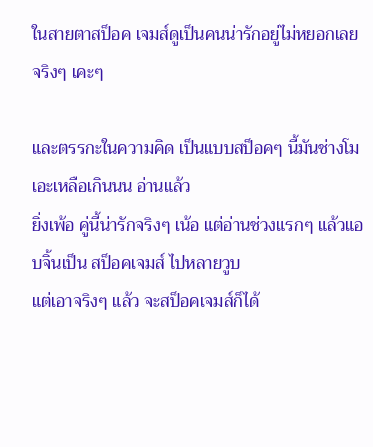ในสายตาสป็อค เจมส์ดูเป็นคนน่ารักอยู่ไม่หยอกเลยจริงๆ เคะๆ

และตรรกะในความคิด เป็นแบบสป็อคๆ นี้มันช่างโมเอะเหลือเกินนน อ่านแล้ว
ยิ่งเพ้อ คู่นี้น่ารักจริงๆ เน้อ แต่อ่านช่วงแรกๆ แล้วแอบจิ้นเป็น สป็อคเจมส์ ไปหลายวูบ
แต่เอาจริงๆ แล้ว จะสป็อคเจมส์ก็ได้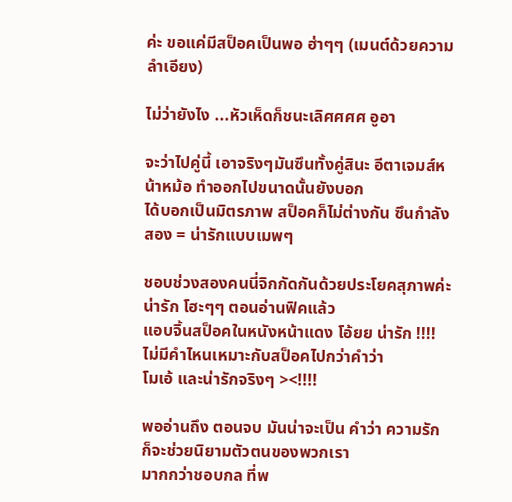ค่ะ ขอแค่มีสป็อคเป็นพอ ฮ่าๆๆ (เมนต์ด้วยความลำเอียง)

ไม่ว่ายังไง ...หัวเห็ดก็ชนะเลิศศศศ อูอา

จะว่าไปคู่นี้ เอาจริงๆมันซึนทั้งคู่สินะ อีตาเจมส์หน้าหม้อ ทำออกไปขนาดนั้นยังบอก
ได้บอกเป็นมิตรภาพ สป็อคก็ไม่ต่างกัน ซึนกำลังสอง = น่ารักแบบเมพๆ

ชอบช่วงสองคนนี่จิกกัดกันด้วยประโยคสุภาพค่ะ น่ารัก โฮะๆๆ ตอนอ่านฟิคแล้ว
แอบจิ้นสป็อคในหนังหน้าแดง โอ้ยย น่ารัก !!!! ไม่มีคำไหนเหมาะกับสป็อคไปกว่าคำว่า
โมเอ้ และน่ารักจริงๆ ><!!!!

พออ่านถึง ตอนจบ มันน่าจะเป็น คำว่า ความรัก ก็จะช่วยนิยามตัวตนของพวกเรา
มากกว่าชอบกล ที่พ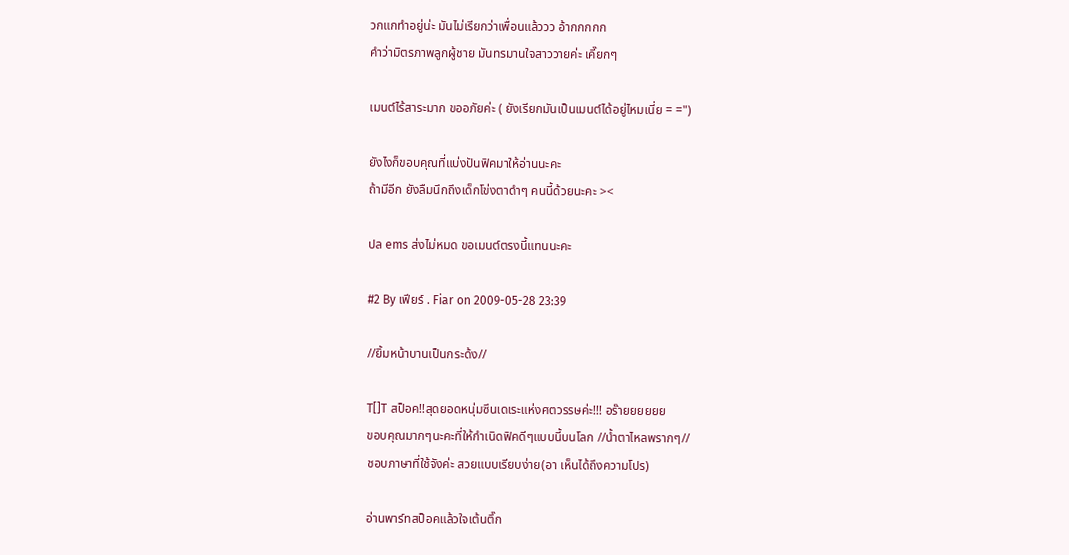วกแกทำอยู่น่ะ มันไม่เรียกว่าเพื่อนแล้ววว อ้ากกกกก
คำว่ามิตรภาพลูกผู้ชาย มันทรมานใจสาววายค่ะ เคี๊ยกๆ

เมนต์ไร้สาระมาก ขออภัยค่ะ ( ยังเรียกมันเป็นเมนต์ได้อยู่ไหมเนี่ย = =")

ยังไงก็ขอบคุณที่แบ่งปันฟิคมาให้อ่านนะคะ
ถ้ามีอีก ยังลืมนึกถึงเด็กโข่งตาดำๆ คนนี้ด้วยนะคะ ><

ปล ems ส่งไม่หมด ขอเมนต์ตรงนี้แทนนะคะ

#2 By เฟียร์ . Fiar on 2009-05-28 23:39

//ยิ้มหน้าบานเป็นกระด้ง//

T[]T สป็อค!!สุดยอดหนุ่มซึนเดเระแห่งศตวรรษค่ะ!!! อร๊ายยยยยย
ขอบคุณมากๆนะคะที่ให้กำเนิดฟิคดีๆแบบนี้บนโลก //น้ำตาไหลพรากๆ//
ชอบภาษาที่ใช้จังค่ะ สวยแบบเรียบง่าย(อา เห็นได้ถึงความโปร)

อ่านพาร์ทสป็อคแล้วใจเต้นตึ๊ก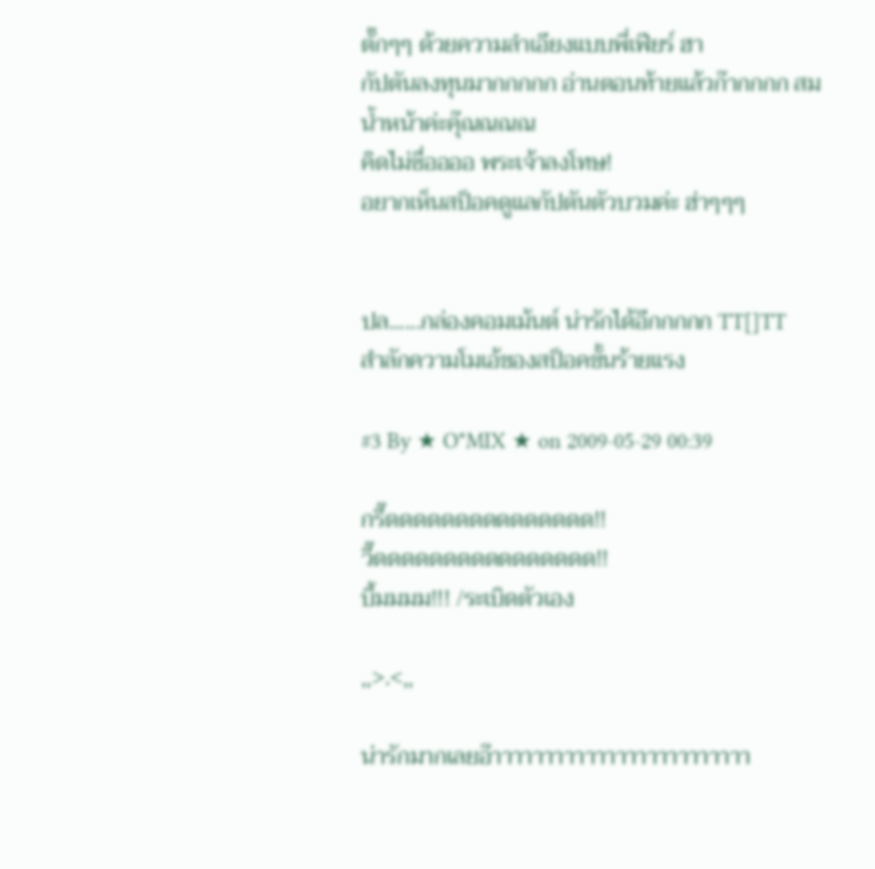ตั๊กๆๆ ด้วยความลำเอียงแบบพี่เฟียร์ ฮา
กัปตันลงทุนมากกกกก อ่านตอนท้ายแล้วก๊ากกกก สมน้ำหน้าค่ะคุ๊ณณณณ
คิดไม่ซื่ออออ พระเจ้าลงโทษ!
อยากเห็นสป็อคดูแลกัปตันตัวบวมค่ะ ฮ่าๆๆๆ


ปล......กล่องคอมเม้นต์ น่ารักได้อีกกกกก TT[]TT
สำลักความโมเอ้ของสป็อคขั้นร้ายแรง

#3 By ★ O*MIX ★ on 2009-05-29 00:39

กรี๊ดดดดดดดดดดดดดดด!!
วี๊ดดดดดดดดดดดดดดดด!!
บึ้มมมม!!! /ระเบิดตัวเอง

,,>.<,,

น่ารักมากเลยอ๊าาาาาาาาาาาาาาาาาาาาาาาาา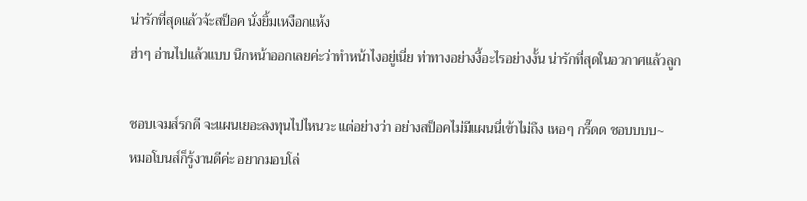น่ารักที่สุดแล้วจ้ะสป็อค นั่งยิ้มเหงือกแห้ง
ฮ่าๆ อ่านไปแล้วแบบ นึกหน้าออกเลยค่ะว่าทำหน้าไงอยู่เนี่ย ท่าทางอย่างงี้อะไรอย่างงั้น น่ารักที่สุดในอวกาศแล้วลูก

ชอบเจมส์รกดี จะแผนเยอะลงทุนไปไหนวะ แต่อย่างว่า อย่างสป็อคไม่มีแผนนี่เข้าไม่ถึง เหอๆ กรี๊ดด ชอบบบบ~
หมอโบนส์ก็รู้งานดีค่ะ อยากมอบโล่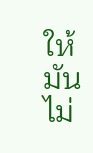ให้ มันไม่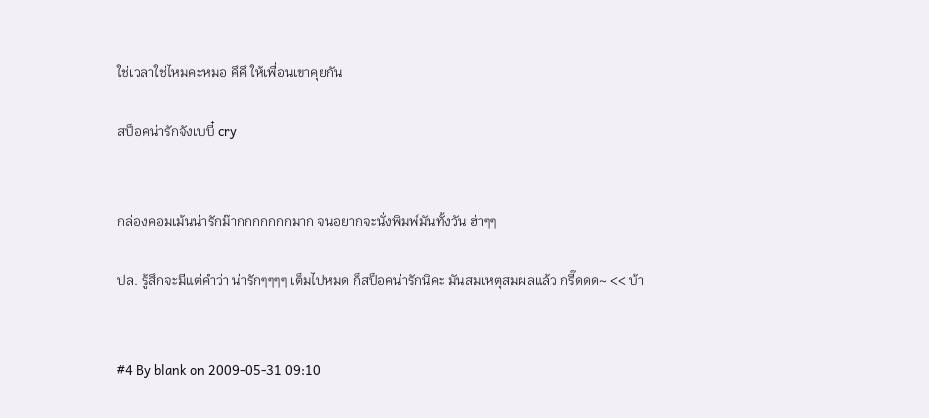ใช่เวลาใช่ไหมคะหมอ คึคึ ให้เพื่อนเขาคุยกัน

สป็อคน่ารักจังเบบี๋ cry


กล่องคอมเม้นน่ารักม๊ากกกกกกกมาก จนอยากจะนั่งพิมพ์มันทั้งวัน ฮ่าๆๆ

ปล. รู้สึกจะมีแต่คำว่า น่ารักๆๆๆๆ เต็มไปหมด ก็สป็อคน่ารักนิคะ มันสมเหตุสมผลแล้ว กรี๊ดดด~ << บ้า


#4 By blank on 2009-05-31 09:10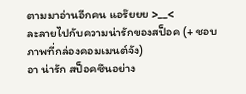ตามมาอ่านอีกคน แอร๊ยยย >__<
ละลายไปกับความน่ารักของสป็อค (+ ชอบภาพที่กล่องคอมเมนต์จัง)
อา น่ารัก สป็อคซึนอย่าง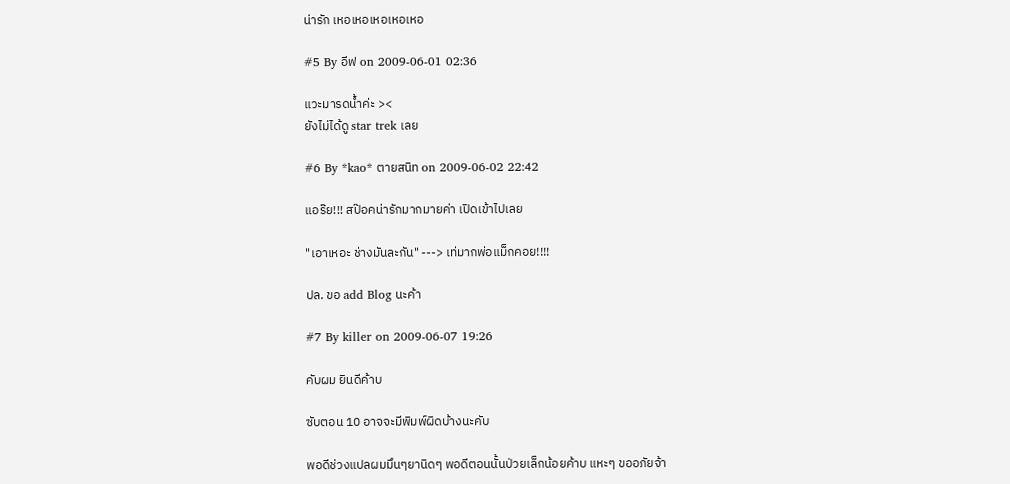น่ารัก เหอเหอเหอเหอเหอ

#5 By อีฟ on 2009-06-01 02:36

แวะมารดน้ำค่ะ ><
ยังไม่ได้ดู star trek เลย

#6 By *kao* ตายสนิท on 2009-06-02 22:42

แอร๊ย!!! สป๊อคน่ารักมากมายค่า เปิดเข้าไปเลย

"เอาเหอะ ช่างมันละกัน" ---> เท่มากพ่อแม็กคอย!!!!

ปล. ขอ add Blog นะค้า

#7 By killer on 2009-06-07 19:26

คับผม ยินดีค้าบ

ซับตอน 10 อาจจะมีพิมพ์ผิดบ้างนะคับ

พอดีช่วงแปลผมมึนๆยานิดๆ พอดีตอนนั้นป่วยเล็กน้อยค้าบ แหะๆ ขออภัยจ้า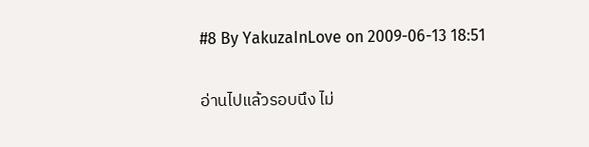#8 By YakuzaInLove on 2009-06-13 18:51

อ่านไปแล้วรอบนึง ไม่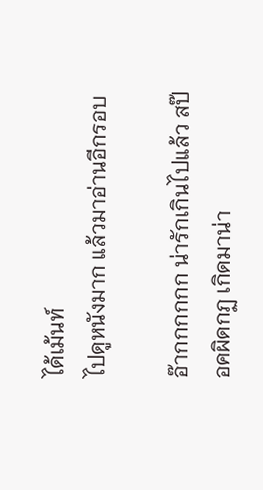ได้เม้นท์
ไปดูหนังมาก แล้วมาอ่านอีกรอบ

อ๊ากกกกกก น่ารักเกินไปแล้ว สป๊อคผิดกฏ เกิดมาน่า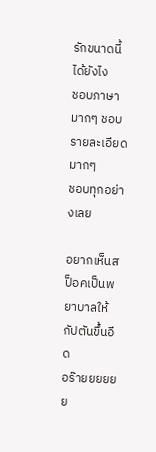รักขนาดนี้ได้ยังไง
ชอบภาษามากๆ ชอบรายละเอียดมากๆ
ชอบทุกอย่างเลย

อยากเห็นสป็อคเป็นพยาบาลให้กัปตันขึ้นอีด
อร๊ายยยยยย